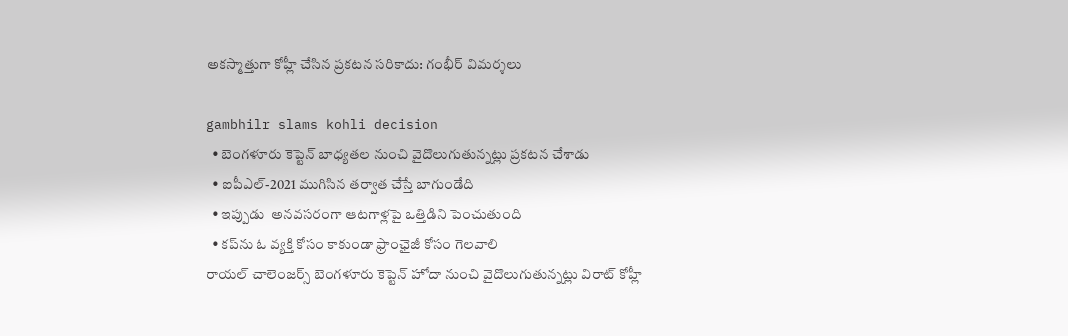అక‌స్మాత్తుగా కోహ్లీ చేసిన ప్ర‌క‌ట‌న సరికాదు: గంభీర్ విమ‌ర్శ‌లు

gambhilr slams kohli decision
  • బెంగళూరు కెప్టెన్ బాధ్య‌త‌ల నుంచి వైదొలుగుతున్న‌ట్లు ప్ర‌క‌ట‌న చేశాడు
  • ఐపీఎల్‌-2021 ముగిసిన తర్వాత చేస్తే బాగుండేది
  • ఇప్పుడు  అనవసరంగా ఆటగాళ్లపై ఒత్తిడిని పెంచుతుంది
  • క‌ప్‌ను ఓ వ్యక్తి కోసం కాకుండా ఫ్రాంఛైజీ కోసం గెల‌వాలి
రాయల్‌ చాలెంజర్స్‌ బెంగళూరు కెప్టెన్ హోదా నుంచి వైదొలుగుతున్న‌ట్లు విరాట్‌ కోహ్లీ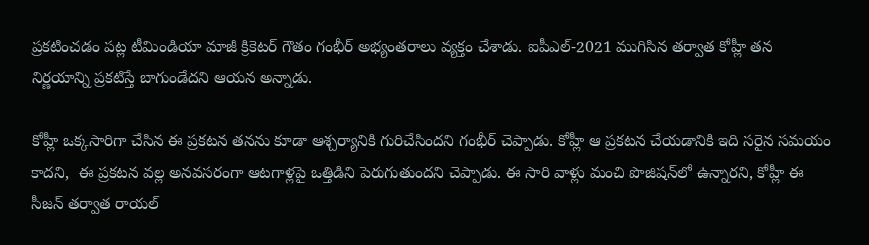ప్ర‌క‌టించ‌డం ప‌ట్ల టీమిండియా మాజీ క్రికెటర్‌ గౌతం గంభీర్ అభ్యంత‌రాలు వ్య‌క్తం చేశాడు. ఐపీఎల్‌-2021 ముగిసిన తర్వాత కోహ్లీ త‌న నిర్ణ‌యాన్ని ప్ర‌క‌టిస్తే బాగుండేద‌ని ఆయ‌న అన్నాడు.

కోహ్లీ ఒక్క‌సారిగా చేసిన ఈ ప్రకటన త‌న‌ను కూడా ఆశ్చర్యానికి గురిచేసిందని గంభీర్ చెప్పాడు. కోహ్లీ ఆ ప్ర‌క‌ట‌న చేయ‌డానికి ఇది సరైన సమయం కాదని,  ఈ ప్రకటన వల్ల అనవసరంగా ఆటగాళ్లపై ఒత్తిడిని పెరుగుతుందని చెప్పాడు. ఈ సారి వాళ్లు మంచి పొజిషన్‌లో ఉన్నారని, కోహ్లీ ఈ సీజన్‌ తర్వాత రాయల్‌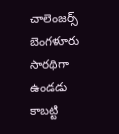చాలెంజర్స్‌ బెంగళూరు సార‌థిగా ఉండడు కాబట్టి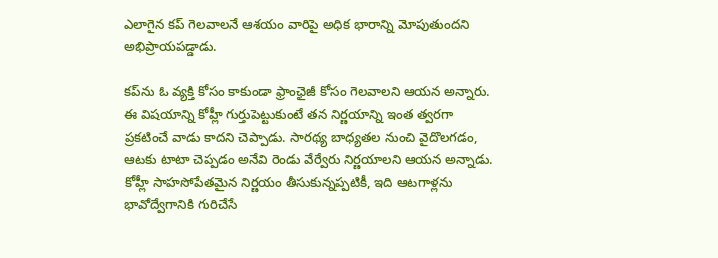ఎలాగైన కప్‌ గెలవాలనే ఆశయం వారిపై అధిక భారాన్ని మోపుతుందని అభిప్రాయ‌ప‌డ్డాడు.

క‌ప్‌ను ఓ వ్యక్తి కోసం కాకుండా ఫ్రాంఛైజీ కోసం గెల‌వాల‌ని ఆయ‌న అన్నారు. ఈ విషయాన్ని కోహ్లీ గుర్తుపెట్టుకుంటే త‌న నిర్ణ‌యాన్ని ఇంత త్వ‌ర‌గా ప్రకటించే వాడు కాద‌ని చెప్పాడు. సార‌థ్య బాధ్య‌త‌ల నుంచి వైదొలగడం, ఆటకు టాటా చెప్పడం అనేవి రెండు వేర్వేరు నిర్ణయాలని ఆయ‌న అన్నాడు. కోహ్లీ సాహసోపేతమైన నిర్ణయం తీసుకున్న‌ప్ప‌టికీ, ఇది ఆటగాళ్లను భావోద్వేగానికి గురిచేసే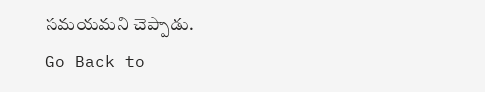సమయమ‌ని చెప్పాడు.
Go Back to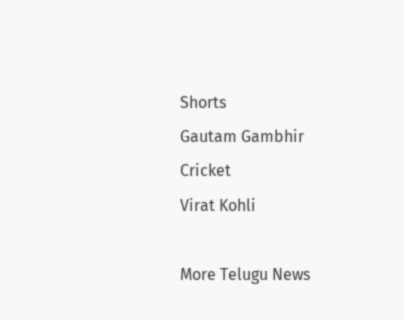Shorts
Gautam Gambhir
Cricket
Virat Kohli

More Telugu News